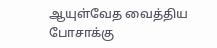ஆயுள்வேத வைத்திய போசாக்கு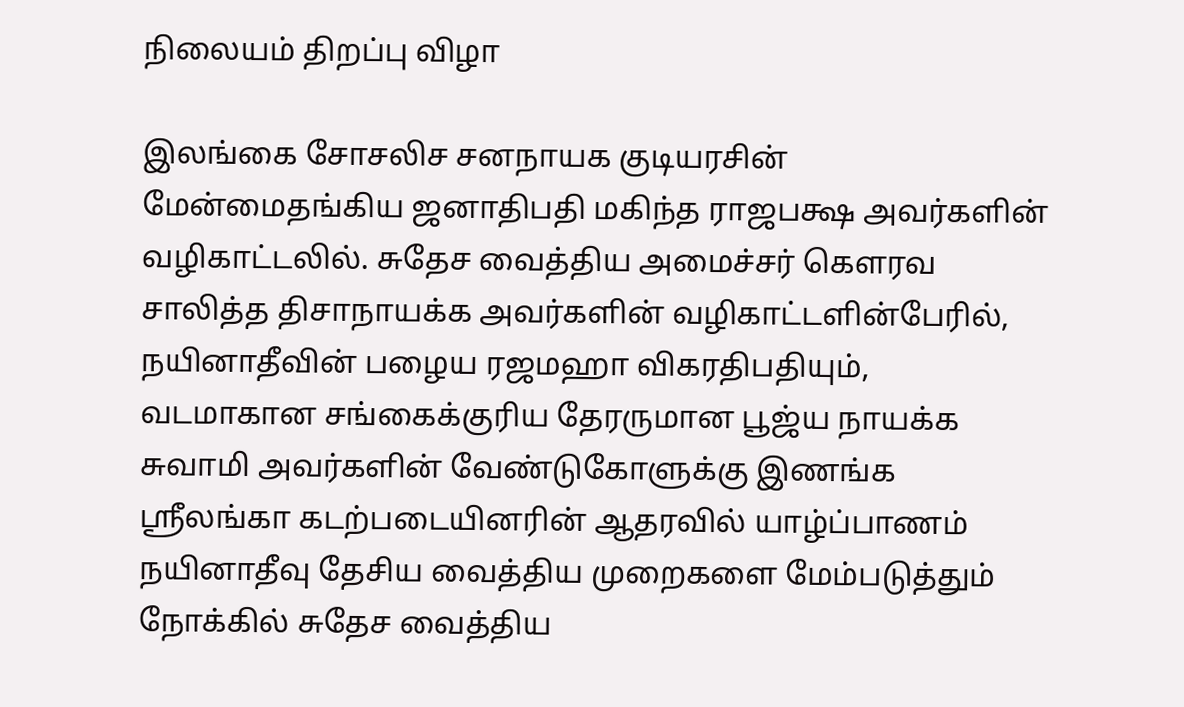நிலையம் திறப்பு விழா

இலங்கை சோசலிச சனநாயக குடியரசின் மேன்மைதங்கிய ஜனாதிபதி மகிந்த ராஜபக்ஷ அவர்களின் வழிகாட்டலில். சுதேச வைத்திய அமைச்சர் கௌரவ சாலித்த திசாநாயக்க அவர்களின் வழிகாட்டளின்பேரில், நயினாதீவின் பழைய ரஜமஹா விகரதிபதியும், வடமாகான சங்கைக்குரிய தேரருமான பூஜ்ய நாயக்க சுவாமி அவர்களின் வேண்டுகோளுக்கு இணங்க ஸ்ரீலங்கா கடற்படையினரின் ஆதரவில் யாழ்ப்பாணம் நயினாதீவு தேசிய வைத்திய முறைகளை மேம்படுத்தும் நோக்கில் சுதேச வைத்திய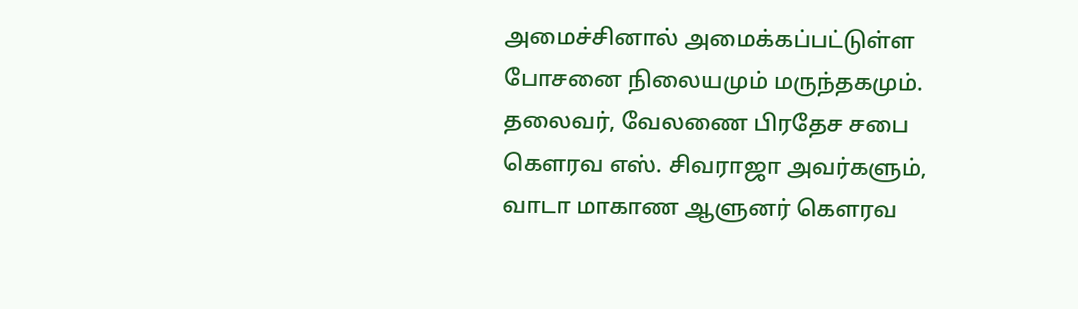அமைச்சினால் அமைக்கப்பட்டுள்ள போசனை நிலையமும் மருந்தகமும். தலைவர், வேலணை பிரதேச சபை கௌரவ எஸ். சிவராஜா அவர்களும், வாடா மாகாண ஆளுனர் கௌரவ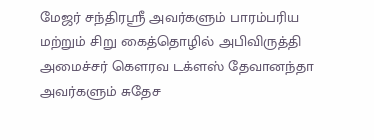மேஜர் சந்திரஸ்ரீ அவர்களும் பாரம்பரிய மற்றும் சிறு கைத்தொழில் அபிவிருத்தி அமைச்சர் கௌரவ டக்ளஸ் தேவானந்தா அவர்களும் சுதேச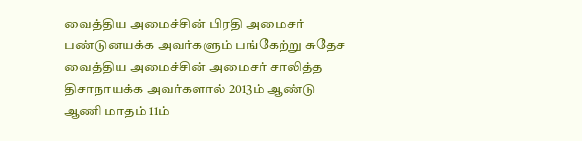வைத்திய அமைச்சின் பிரதி அமைசர் பண்டுனயக்க அவர்களும் பங்கேற்று சுதேச வைத்திய அமைச்சின் அமைசர் சாலித்த திசாநாயக்க அவர்களால் 2013ம் ஆண்டு ஆணி மாதம் 11ம்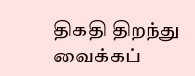திகதி திறந்து வைக்கப்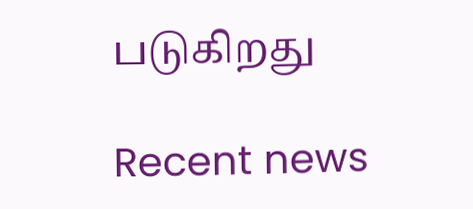படுகிறது

Recent news